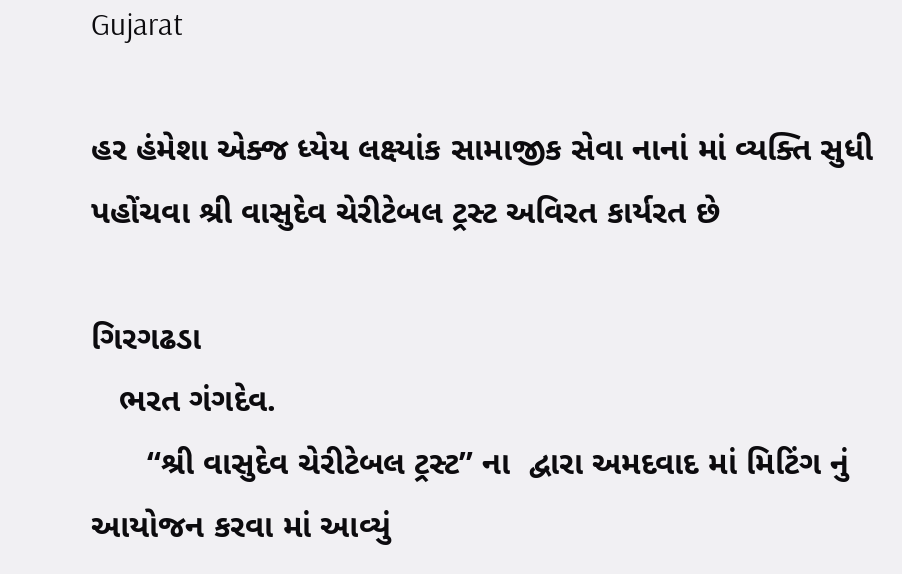Gujarat

હર હંમેશા એક્જ ધ્યેય લક્ષ્યાંક સામાજીક સેવા નાનાં માં વ્યક્તિ સુધી પહોંચવા શ્રી વાસુદેવ ચેરીટેબલ ટ્રસ્ટ અવિરત કાર્યરત છે

ગિરગઢડા
   ભરત ગંગદેવ.
      “શ્રી વાસુદેવ ચેરીટેબલ ટ્રસ્ટ” ના  દ્વારા અમદવાદ માં મિટિંગ નું આયોજન કરવા માં આવ્યું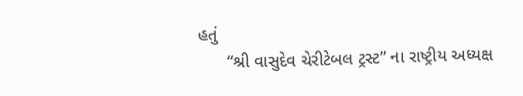હતું
      “શ્રી વાસુદેવ ચેરીટેબલ ટ્રસ્ટ” ના રાષ્ટ્રીય અધ્યક્ષ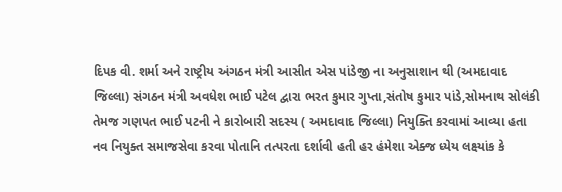દિપક વી. શર્મા અને રાષ્ટ્રીય અંગઠન મંત્રી આસીત એસ પાંડેજી ના અનુસાશાન થી (અમદાવાદ જિલ્લા) સંગઠન મંત્રી અવધેશ ભાઈ પટેલ દ્વારા ભરત કુમાર ગુપ્તા,સંતોષ કુમાર પાંડે,સોમનાથ સોલંકી તેમજ ગણપત ભાઈ પટની ને કારોબારી સદસ્ય ( અમદાવાદ જિલ્લા) નિયુક્તિ કરવામાં આવ્યા હતા
નવ નિયુક્ત સમાજસેવા કરવા પોતાનિ તત્પરતા દર્શાવી હતી હર હંમેશા એક્જ ધ્યેય લક્ષ્યાંક કે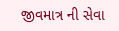જીવમાત્ર ની સેવા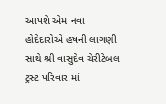આપશે એમ નવા હોદેદારોએ હષની લાગણી સાથે શ્રી વાસુદેવ ચેરીટેબલ ટ્રસ્ટ પરિવાર માં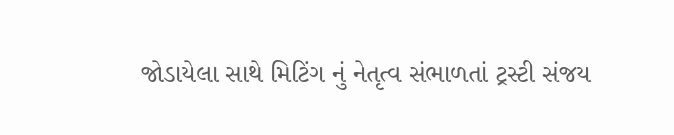જોડાયેલા સાથે મિટિંગ નું નેતૃત્વ સંભાળતાં ટ્રસ્ટી સંજય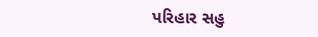પરિહાર સહુ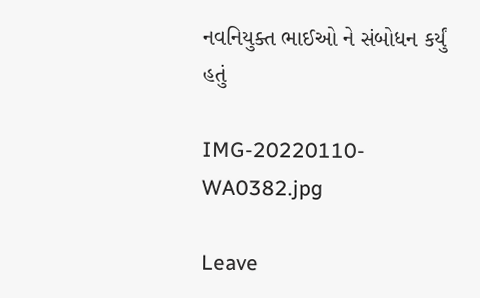નવનિયુક્ત ભાઈઓ ને સંબોધન કર્યું હતું

IMG-20220110-WA0382.jpg

Leave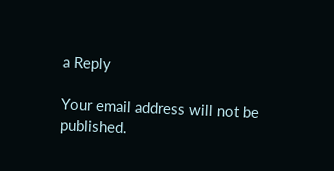a Reply

Your email address will not be published.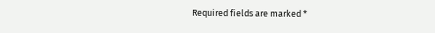Required fields are marked *